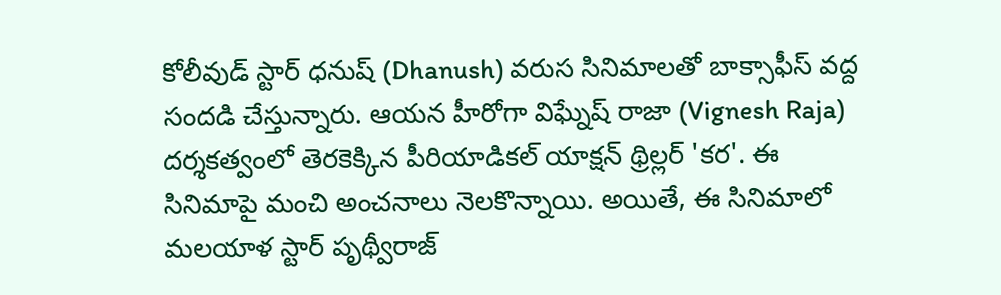కోలీవుడ్ స్టార్ ధనుష్ (Dhanush) వరుస సినిమాలతో బాక్సాఫీస్ వద్ద సందడి చేస్తున్నారు. ఆయన హీరోగా విఘ్నేష్ రాజా (Vignesh Raja) దర్శకత్వంలో తెరకెక్కిన పీరియాడికల్ యాక్షన్ థ్రిల్లర్ 'కర'. ఈ సినిమాపై మంచి అంచనాలు నెలకొన్నాయి. అయితే, ఈ సినిమాలో మలయాళ స్టార్ పృథ్వీరాజ్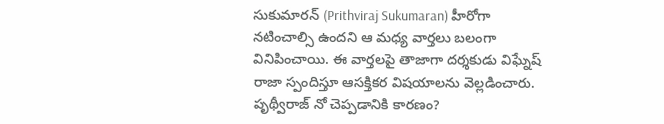సుకుమారన్ (Prithviraj Sukumaran) హీరోగా నటించాల్సి ఉందని ఆ మధ్య వార్తలు బలంగా వినిపించాయి. ఈ వార్తలపై తాజాగా దర్శకుడు విఘ్నేష్ రాజా స్పందిస్తూ ఆసక్తికర విషయాలను వెల్లడించారు.
పృథ్వీరాజ్ నో చెప్పడానికి కారణం?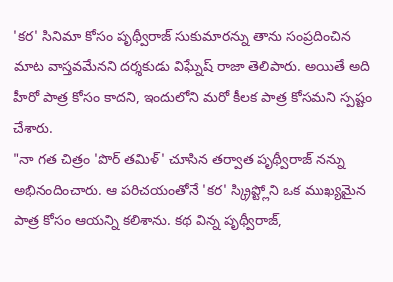'కర' సినిమా కోసం పృథ్వీరాజ్ సుకుమారన్ను తాను సంప్రదించిన మాట వాస్తవమేనని దర్శకుడు విఘ్నేష్ రాజా తెలిపారు. అయితే అది హీరో పాత్ర కోసం కాదని, ఇందులోని మరో కీలక పాత్ర కోసమని స్పష్టం చేశారు.
"నా గత చిత్రం 'పొర్ తమిళ్' చూసిన తర్వాత పృథ్వీరాజ్ నన్ను అభినందించారు. ఆ పరిచయంతోనే 'కర' స్క్రిప్ట్లోని ఒక ముఖ్యమైన పాత్ర కోసం ఆయన్ని కలిశాను. కథ విన్న పృథ్వీరాజ్,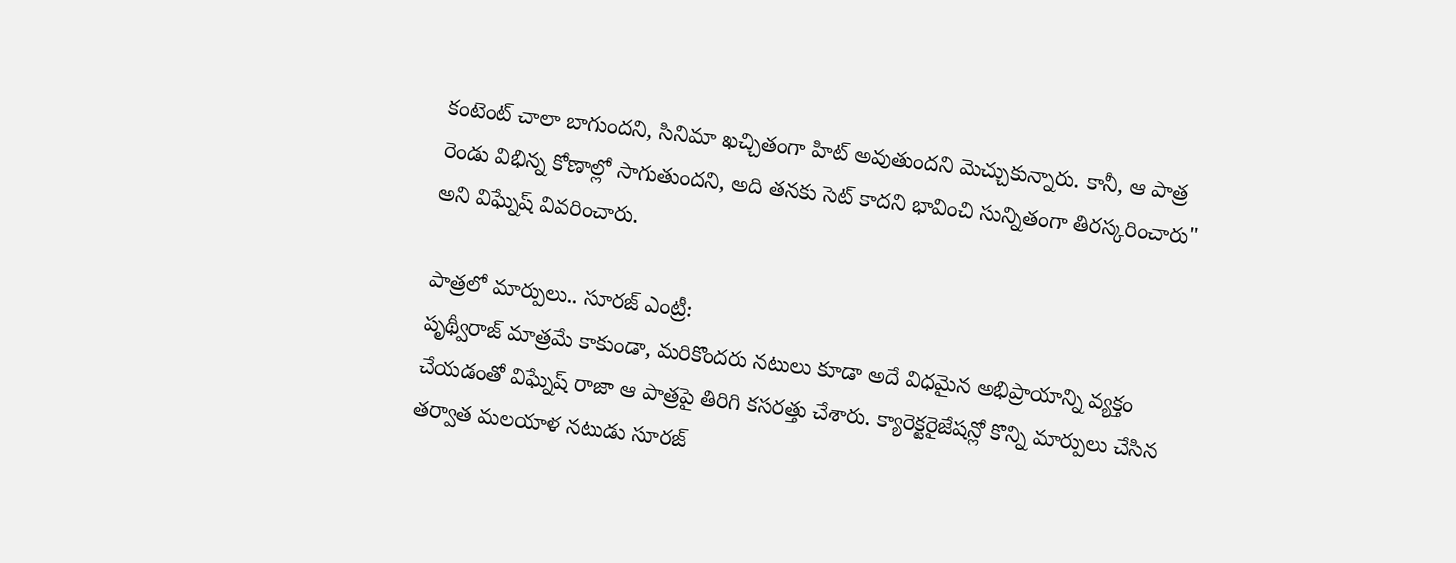కంటెంట్ చాలా బాగుందని, సినిమా ఖచ్చితంగా హిట్ అవుతుందని మెచ్చుకున్నారు. కానీ, ఆ పాత్ర రెండు విభిన్న కోణాల్లో సాగుతుందని, అది తనకు సెట్ కాదని భావించి సున్నితంగా తిరస్కరించారు" అని విఘ్నేష్ వివరించారు.

పాత్రలో మార్పులు.. సూరజ్ ఎంట్రీ:
పృథ్వీరాజ్ మాత్రమే కాకుండా, మరికొందరు నటులు కూడా అదే విధమైన అభిప్రాయాన్ని వ్యక్తం చేయడంతో విఘ్నేష్ రాజా ఆ పాత్రపై తిరిగి కసరత్తు చేశారు. క్యారెక్టరైజేషన్లో కొన్ని మార్పులు చేసిన తర్వాత మలయాళ నటుడు సూరజ్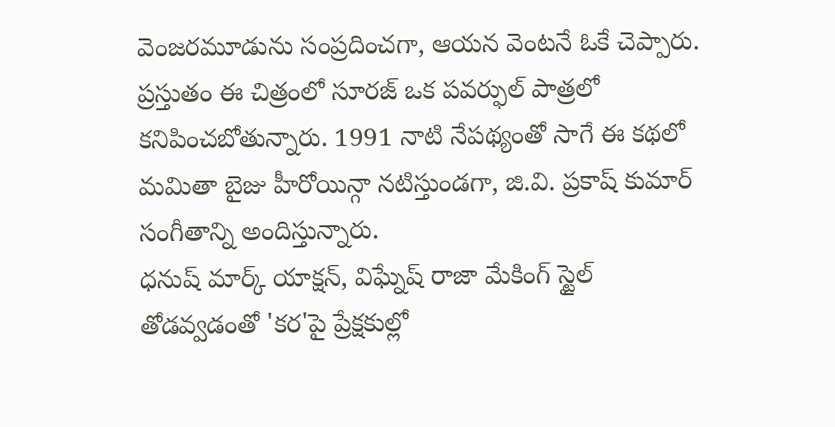వెంజరమూడును సంప్రదించగా, ఆయన వెంటనే ఓకే చెప్పారు. ప్రస్తుతం ఈ చిత్రంలో సూరజ్ ఒక పవర్ఫుల్ పాత్రలో కనిపించబోతున్నారు. 1991 నాటి నేపథ్యంతో సాగే ఈ కథలో మమితా బైజు హీరోయిన్గా నటిస్తుండగా, జి.వి. ప్రకాష్ కుమార్ సంగీతాన్ని అందిస్తున్నారు.
ధనుష్ మార్క్ యాక్షన్, విఘ్నేష్ రాజా మేకింగ్ స్టైల్ తోడవ్వడంతో 'కర'పై ప్రేక్షకుల్లో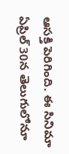ఆసక్తి పెరిగింది. ఈ సినిమా ఏప్రిల్ 30న తెలుగులోనూ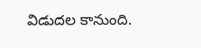విడుదల కానుంది.